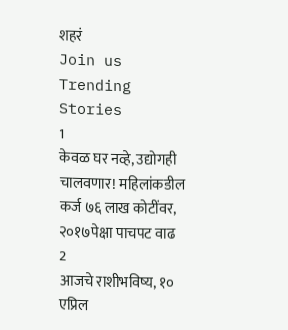शहरं
Join us
Trending Stories
1
केवळ घर नव्हे, उद्योगही चालवणार! महिलांकडील कर्ज ७६ लाख कोटींवर, २०१७पेक्षा पाचपट वाढ
2
आजचे राशीभविष्य, १० एप्रिल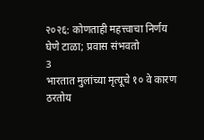२०२६: कोणताही महत्त्वाचा निर्णय घेणे टाळा; प्रवास संभवतो
3
भारतात मुलांच्या मृत्यूचे १० वे कारण ठरतोय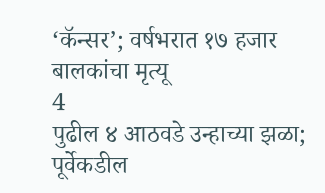‘कॅन्सर’; वर्षभरात १७ हजार बालकांचा मृत्यू
4
पुढील ४ आठवडे उन्हाच्या झळा; पूर्वेकडील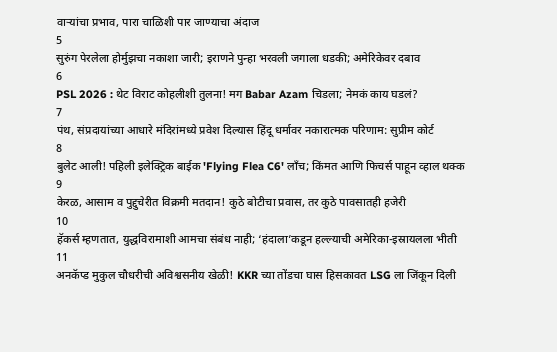वाऱ्यांचा प्रभाव, पारा चाळिशी पार जाण्याचा अंदाज
5
सुरुंग पेरलेला होर्मुझचा नकाशा जारी; इराणने पुन्हा भरवली जगाला धडकी; अमेरिकेवर दबाव
6
PSL 2026 : थेट विराट कोहलीशी तुलना! मग Babar Azam चिडला; नेमकं काय घडलं?
7
पंथ, संप्रदायांच्या आधारे मंदिरांमध्ये प्रवेश दिल्यास हिंदू धर्मावर नकारात्मक परिणाम: सुप्रीम कोर्ट
8
बुलेट आली! पहिली इलेक्ट्रिक बाईक 'Flying Flea C6' लाँच; किंमत आणि फिचर्स पाहून व्हाल थक्क
9
केरळ, आसाम व पुद्दुचेरीत विक्रमी मतदान! कुठे बोटीचा प्रवास, तर कुठे पावसातही हजेरी
10
हॅकर्स म्हणतात, युद्धविरामाशी आमचा संबंध नाही; ‘हंदाला’कडून हल्ल्याची अमेरिका-इस्रायलला भीती
11
अनकॅप्ड मुकुल चौधरीची अविश्वसनीय खेळी! KKR च्या तोंडचा घास हिसकावत LSG ला जिंकून दिली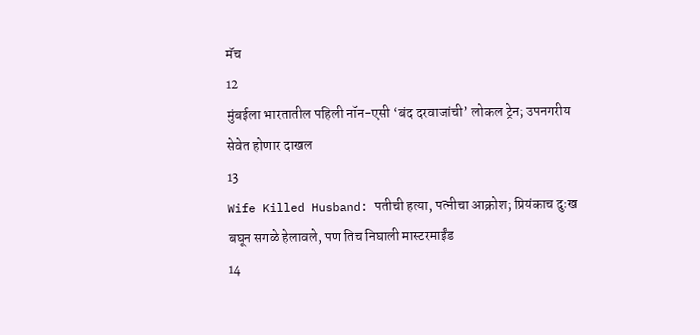मॅच
12
मुंबईला भारतातील पहिली नॉन-एसी ‘बंद दरवाजांची’ लोकल ट्रेन; उपनगरीय सेवेत होणार दाखल
13
Wife Killed Husband: पतीची हत्या, पत्नीचा आक्रोश; प्रियंकाच दुःख बघून सगळे हेलावले, पण तिच निघाली मास्टरमाईंड
14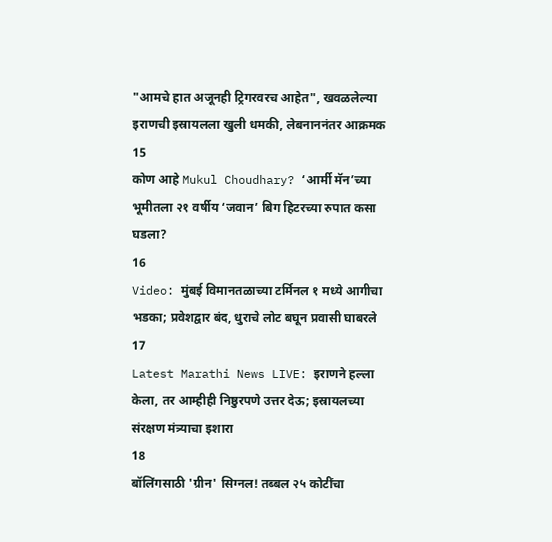"आमचे हात अजूनही ट्रिगरवरच आहेत", खवळलेल्या इराणची इस्रायलला खुली धमकी, लेबनाननंतर आक्रमक
15
कोण आहे Mukul Choudhary? ‘आर्मी मॅन’च्या भूमीतला २१ वर्षीय ‘जवान’ बिग हिटरच्या रुपात कसा घडला?
16
Video: मुंबई विमानतळाच्या टर्मिनल १ मध्ये आगीचा भडका; प्रवेशद्वार बंद, धुराचे लोट बघून प्रवासी घाबरले
17
Latest Marathi News LIVE: इराणने हल्ला केला, तर आम्हीही निष्ठुरपणे उत्तर देऊ; इस्रायलच्या संरक्षण मंत्र्याचा इशारा
18
बॉलिंगसाठी 'ग्रीन' सिग्नल! तब्बल २५ कोटींचा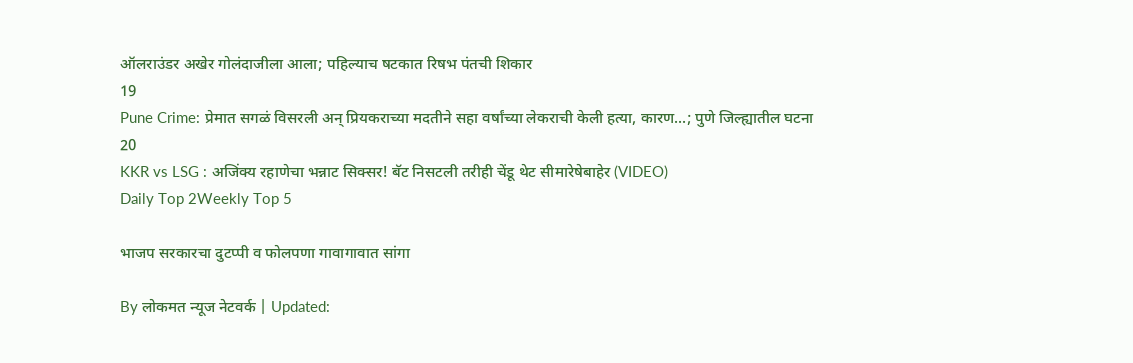ऑलराउंडर अखेर गोलंदाजीला आला; पहिल्याच षटकात रिषभ पंतची शिकार
19
Pune Crime: प्रेमात सगळं विसरली अन् प्रियकराच्या मदतीने सहा वर्षांच्या लेकराची केली हत्या, कारण...; पुणे जिल्ह्यातील घटना
20
KKR vs LSG : अजिंक्य रहाणेचा भन्नाट सिक्सर! बॅट निसटली तरीही चेंडू थेट सीमारेषेबाहेर (VIDEO)
Daily Top 2Weekly Top 5

भाजप सरकारचा दुटप्पी व फोलपणा गावागावात सांगा

By लोकमत न्यूज नेटवर्क | Updated: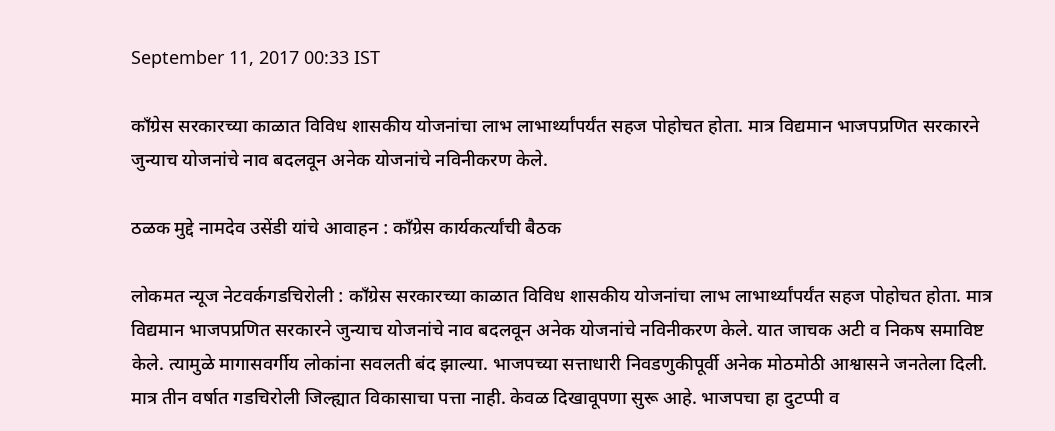September 11, 2017 00:33 IST

काँग्रेस सरकारच्या काळात विविध शासकीय योजनांचा लाभ लाभार्थ्यांपर्यंत सहज पोहोचत होता. मात्र विद्यमान भाजपप्रणित सरकारने जुन्याच योजनांचे नाव बदलवून अनेक योजनांचे नविनीकरण केले.

ठळक मुद्दे नामदेव उसेंडी यांचे आवाहन : काँग्रेस कार्यकर्त्यांची बैठक

लोकमत न्यूज नेटवर्कगडचिरोली : काँग्रेस सरकारच्या काळात विविध शासकीय योजनांचा लाभ लाभार्थ्यांपर्यंत सहज पोहोचत होता. मात्र विद्यमान भाजपप्रणित सरकारने जुन्याच योजनांचे नाव बदलवून अनेक योजनांचे नविनीकरण केले. यात जाचक अटी व निकष समाविष्ट केले. त्यामुळे मागासवर्गीय लोकांना सवलती बंद झाल्या. भाजपच्या सत्ताधारी निवडणुकीपूर्वी अनेक मोठमोठी आश्वासने जनतेला दिली. मात्र तीन वर्षात गडचिरोली जिल्ह्यात विकासाचा पत्ता नाही. केवळ दिखावूपणा सुरू आहे. भाजपचा हा दुटप्पी व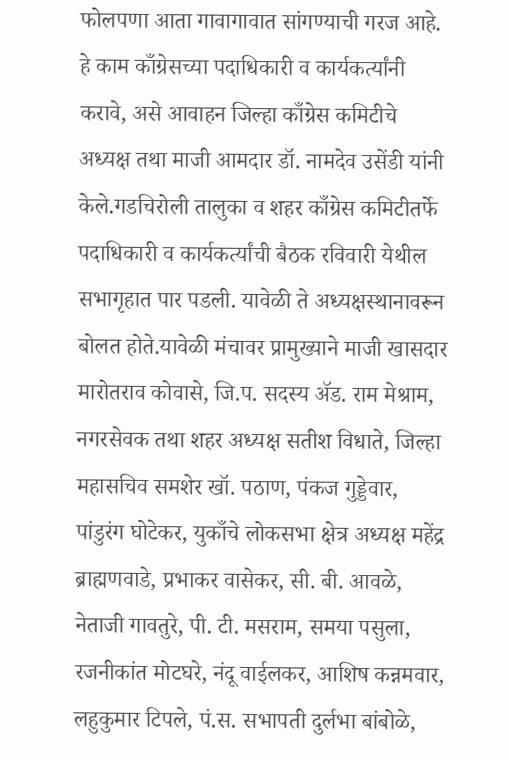फोलपणा आता गावागावात सांगण्याची गरज आहे. हे काम काँग्रेसच्या पदाधिकारी व कार्यकर्त्यांनी करावे, असे आवाहन जिल्हा काँग्रेस कमिटीचे अध्यक्ष तथा माजी आमदार डॉ. नामदेव उसेंडी यांनी केले.गडचिरोली तालुका व शहर काँग्रेस कमिटीतर्फे पदाधिकारी व कार्यकर्त्यांची बैठक रविवारी येथील सभागृहात पार पडली. यावेळी ते अध्यक्षस्थानावरून बोलत होते.यावेळी मंचावर प्रामुख्याने माजी खासदार मारोतराव कोवासे, जि.प. सदस्य अ‍ॅड. राम मेश्राम, नगरसेवक तथा शहर अध्यक्ष सतीश विधाते, जिल्हा महासचिव समशेर खॉ. पठाण, पंकज गुड्डेवार, पांडुरंग घोटेकर, युकाँचे लोकसभा क्षेत्र अध्यक्ष महेंद्र ब्राह्मणवाडे, प्रभाकर वासेकर, सी. बी. आवळे, नेताजी गावतुरे, पी. टी. मसराम, समया पसुला, रजनीकांत मोटघरे, नंदू वाईलकर, आशिष कन्नमवार, लहुकुमार टिपले, पं.स. सभापती दुर्लभा बांबोळे,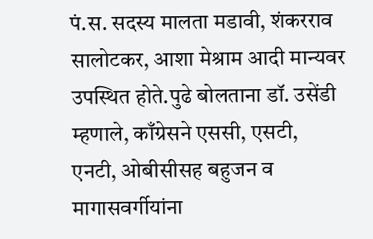पं.स. सदस्य मालता मडावी, शंकरराव सालोटकर, आशा मेश्राम आदी मान्यवर उपस्थित होते.पुढे बोलताना डॉ. उसेंडी म्हणाले, काँग्रेसने एससी, एसटी, एनटी, ओबीसीसह बहुजन व मागासवर्गीयांना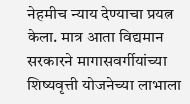नेहमीच न्याय देण्याचा प्रयत्न केला. मात्र आता विद्यमान सरकारने मागासवर्गीयांच्या शिष्यवृत्ती योजनेच्या लाभाला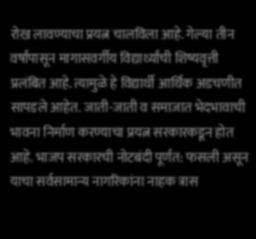रोख लावण्याचा प्रयत्न चालविला आहे. गेल्या तीन वर्षांपासून मागासवर्गीय विद्यार्थ्यांची शिष्यवृत्ती प्रलंबित आहे. त्यामुळे हे विद्यार्थी आर्थिक अडचणीत सापडले आहेत. जाती-जाती व समाजात भेदभावाची भावना निर्माण करण्याचा प्रयत्न सरकारकडून होत आहे. भाजप सरकारची नोटबंदी पूर्णत: फसली असून याचा सर्वसामान्य नागरिकांना नाहक त्रास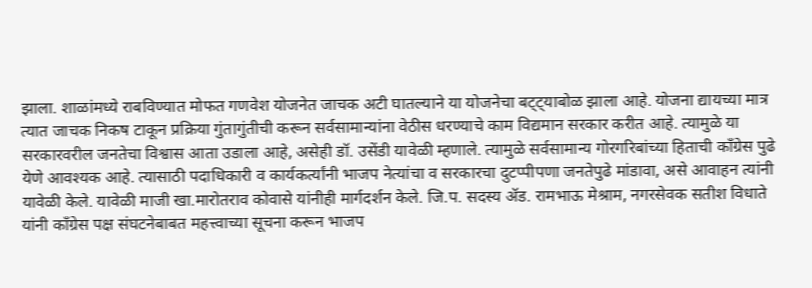झाला. शाळांमध्ये राबविण्यात मोफत गणवेश योजनेत जाचक अटी घातल्याने या योजनेचा बट्ट्याबोळ झाला आहे. योजना द्यायच्या मात्र त्यात जाचक निकष टाकून प्रक्रिया गुंतागुंतीची करून सर्वसामान्यांना वेठीस धरण्याचे काम विद्यमान सरकार करीत आहे. त्यामुळे या सरकारवरील जनतेचा विश्वास आता उडाला आहे, असेही डॉ. उसेंडी यावेळी म्हणाले. त्यामुळे सर्वसामान्य गोरगरिबांच्या हिताची काँग्रेस पुढे येणे आवश्यक आहे. त्यासाठी पदाधिकारी व कार्यकर्त्यांनी भाजप नेत्यांचा व सरकारचा दुटप्पीपणा जनतेपुढे मांडावा, असे आवाहन त्यांनी यावेळी केले. यावेळी माजी खा.मारोतराव कोवासे यांनीही मार्गदर्शन केले. जि.प. सदस्य अ‍ॅड. रामभाऊ मेश्राम, नगरसेवक सतीश विधाते यांनी काँग्रेस पक्ष संघटनेबाबत महत्त्वाच्या सूचना करून भाजप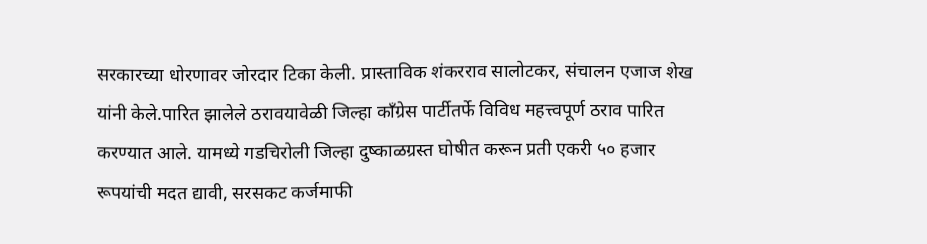सरकारच्या धोरणावर जोरदार टिका केली. प्रास्ताविक शंकरराव सालोटकर, संचालन एजाज शेख यांनी केले.पारित झालेले ठरावयावेळी जिल्हा काँग्रेस पार्टीतर्फे विविध महत्त्वपूर्ण ठराव पारित करण्यात आले. यामध्ये गडचिरोली जिल्हा दुष्काळग्रस्त घोषीत करून प्रती एकरी ५० हजार रूपयांची मदत द्यावी, सरसकट कर्जमाफी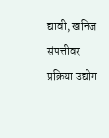द्यावी, खनिज संपत्तीवर प्रक्रिया उद्योग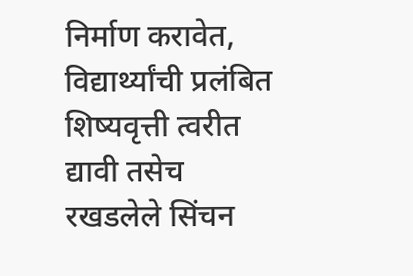निर्माण करावेत, विद्यार्थ्यांची प्रलंबित शिष्यवृत्ती त्वरीत द्यावी तसेच रखडलेले सिंचन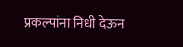प्रकल्पांना निधी देऊन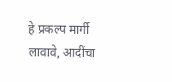हे प्रकल्प मार्गी लावावे, आदींचा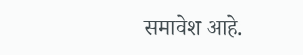समावेश आहे.